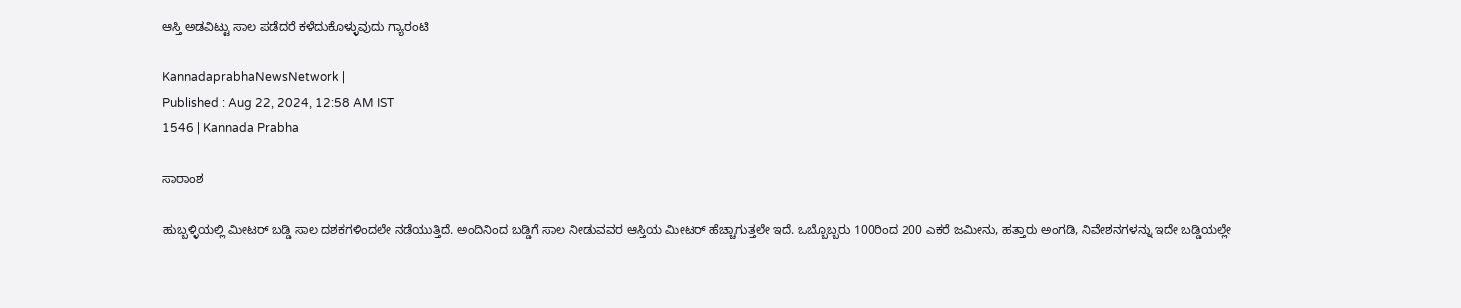ಆಸ್ತಿ ಅಡವಿಟ್ಟು ಸಾಲ ಪಡೆದರೆ ಕಳೆದುಕೊಳ್ಳುವುದು ಗ್ಯಾರಂಟಿ

KannadaprabhaNewsNetwork |
Published : Aug 22, 2024, 12:58 AM IST
1546 | Kannada Prabha

ಸಾರಾಂಶ

ಹುಬ್ಬಳ್ಳಿಯಲ್ಲಿ ಮೀಟರ್‌ ಬಡ್ಡಿ ಸಾಲ ದಶಕಗಳಿಂದಲೇ ನಡೆಯುತ್ತಿದೆ. ಅಂದಿನಿಂದ ಬಡ್ಡಿಗೆ ಸಾಲ ನೀಡುವವರ ಆಸ್ತಿಯ ಮೀಟರ್‌ ಹೆಚ್ಚಾಗುತ್ತಲೇ ಇದೆ. ಒಬ್ಬೊಬ್ಬರು 100ರಿಂದ 200 ಎಕರೆ ಜಮೀನು, ಹತ್ತಾರು ಅಂಗಡಿ, ನಿವೇಶನಗಳನ್ನು ಇದೇ ಬಡ್ಡಿಯಲ್ಲೇ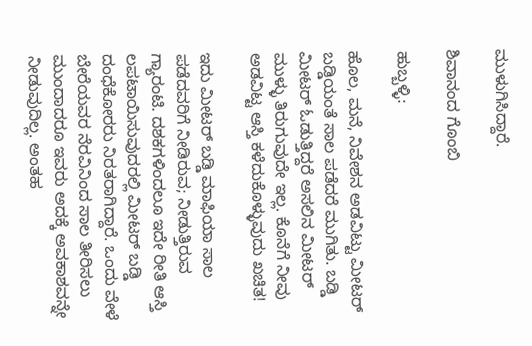ಮುಳುಗಿಸಿದ್ದಾರೆ.

ಶಿವಾನಂದ ಗೊಂಬಿ

ಹುಬ್ಬಳ್ಳಿ:

ಹೊಲ, ಮನೆ, ನಿವೇಶನ ಅಡವಿಟ್ಟು ಮೀಟರ್‌ ಬಡ್ಡಿಯಂತೆ ಸಾಲ ಪಡೆದರೆ ಮುಗಿತು. ಬಡ್ಡಿ ಮೀಟರ್‌ ಓಡುತ್ತಿದ್ದರೆ ಅಸಲಿನ ಮೀಟರ್‌ ಮುಳ್ಳು ತಿರುಗುವುದೇ ಇಲ್ಲ. ಕೊನೆಗೆ ನೀವು ಅಡವಿಟ್ಟ ಆಸ್ತಿ ಕಳೆದುಕೊಳ್ಳುವುದು ಖಚಿತ!

ಇದು ಮೀಟರ್‌ ಬಡ್ಡಿ ಮಾಫಿಯಾ ಸಾಲ ಪಡೆದವರಿಗೆ ನೀಡಿರುವ; ನೀಡುತ್ತಿರುವ ಗ್ಯಾರಂಟಿ. ದಶಕಗಳಿಂದಲೂ ಇದೇ ರೀತಿ ಆಸ್ತಿ ಲಪಟಾಯಿಸುವುದರಲ್ಲಿ ಮೀಟರ್‌ ಬಡ್ಡಿ ದಂಧೆಕೋರರು ನಿರತರಾಗಿದ್ದಾರೆ. ಒಂದು ವೇಳೆ ಬೇರೆಯವರ ನೆರವಿನಿಂದ ಸಾಲ ತೀರಿಸಲು ಮುಂದಾದರೂ ಇವರು ಅದಕ್ಕೆ ಅವಕಾಶವನ್ನೇ ನೀಡುವುದಿಲ್ಲ. ಅಂತಹ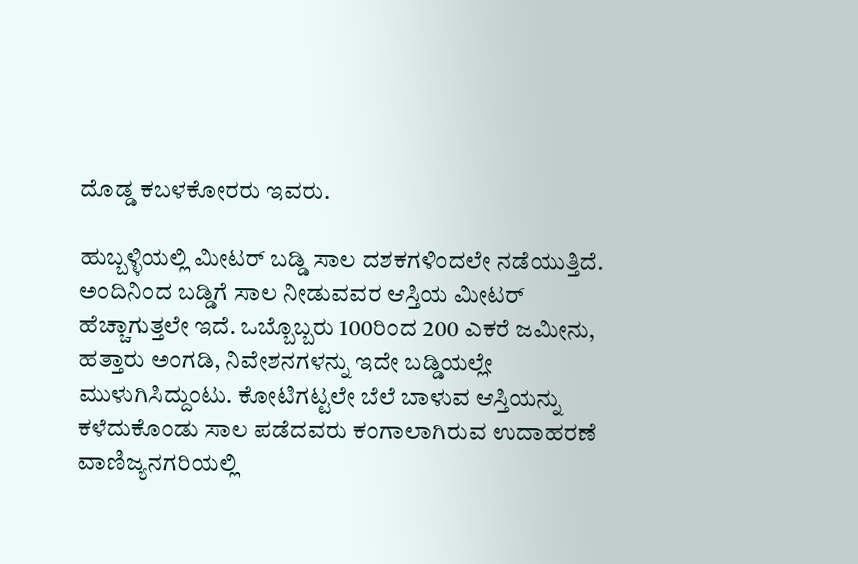ದೊಡ್ಡ ಕಬಳಕೋರರು ಇವರು.

ಹುಬ್ಬಳ್ಳಿಯಲ್ಲಿ ಮೀಟರ್‌ ಬಡ್ಡಿ ಸಾಲ ದಶಕಗಳಿಂದಲೇ ನಡೆಯುತ್ತಿದೆ. ಅಂದಿನಿಂದ ಬಡ್ಡಿಗೆ ಸಾಲ ನೀಡುವವರ ಆಸ್ತಿಯ ಮೀಟರ್‌ ಹೆಚ್ಚಾಗುತ್ತಲೇ ಇದೆ. ಒಬ್ಬೊಬ್ಬರು 100ರಿಂದ 200 ಎಕರೆ ಜಮೀನು, ಹತ್ತಾರು ಅಂಗಡಿ, ನಿವೇಶನಗಳನ್ನು ಇದೇ ಬಡ್ಡಿಯಲ್ಲೇ ಮುಳುಗಿಸಿದ್ದುಂಟು. ಕೋಟಿಗಟ್ಟಲೇ ಬೆಲೆ ಬಾಳುವ ಆಸ್ತಿಯನ್ನು ಕಳೆದುಕೊಂಡು ಸಾಲ ಪಡೆದವರು ಕಂಗಾಲಾಗಿರುವ ಉದಾಹರಣೆ ವಾಣಿಜ್ಯನಗರಿಯಲ್ಲಿ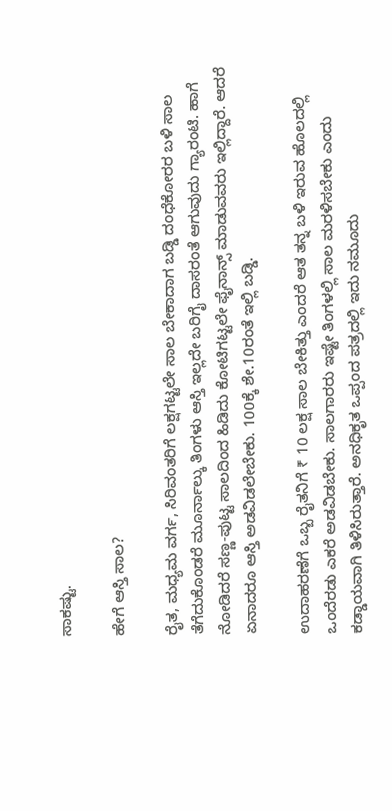ಸಾಕಷ್ಟು.

ಹೇಗೆ ಆಸ್ತಿ ಸಾಲ?

ರೈತ, ಮಧ್ಯಮ ವರ್ಗ, ಸಿರಿವಂತರಿಗೆ ಲಕ್ಷಗಟ್ಟಲೇ ಸಾಲ ಬೇಕಾದಾಗ ಬಡ್ಡಿ ದಂಧೆಕೋರರ ಬಳಿ ಸಾಲ ತೆಗೆದುಕೊಂಡರೆ ಮೂರ್ನಾಲ್ಕು ತಿಂಗಳು ಆಸ್ತಿ ಇಲ್ಲದೇ ಬರಿಗೈ ದಾಸರಂತೆ ಆಗುವುದು ಗ್ಯಾರಂಟಿ. ಹಾಗೆ ನೋಡಿದರೆ ಸಣ್ಣ-ಪುಟ್ಟ ಸಾಲದಿಂದ ಹಿಡಿದು ಕೋಟಿಗಟ್ಟಲೇ ಫೈನಾನ್ಸ್‌ ಮಾಡುವವರು ಇಲ್ಲಿದ್ದಾರೆ. ಆದರೆ ಏನಾದರೂ ಆಸ್ತಿ ಅಡವಿಡಲೇಬೇಕು. 100ಕ್ಕೆ ಶೇ.10ರಂತೆ ಇಲ್ಲಿ ಬಡ್ಡಿ.

ಉದಾಹರಣೆಗೆ ಒಬ್ಬ ರೈತನಿಗೆ ₹ 10 ಲಕ್ಷ ಸಾಲ ಬೇಕಿತ್ತು ಎಂದರೆ ಆತ ತನ್ನ ಬಳಿ ಇರುವ ಹೊಲದಲ್ಲಿ ಒಂದೆರಡು ಎಕರೆ ಅಡವಿಡಬೇಕು. ಸಾಲಗಾರರು ಇಷ್ಟೇ ತಿಂಗಳಲ್ಲಿ ಸಾಲ ಮರಳಿಸಬೇಕು ಎಂದು ಕಡ್ಡಾಯವಾಗಿ ತಿಳಿಸಿರುತ್ತಾರೆ. ಅನಧಿಕೃತ ಒಪ್ಪಂದ ಪತ್ರದಲ್ಲಿ ಇದು ನಮೂದು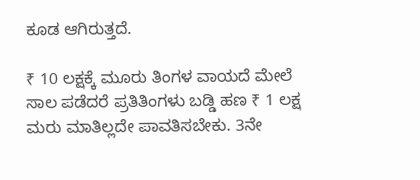ಕೂಡ ಆಗಿರುತ್ತದೆ.

₹ 10 ಲಕ್ಷಕ್ಕೆ ಮೂರು ತಿಂಗಳ ವಾಯದೆ ಮೇಲೆ ಸಾಲ ಪಡೆದರೆ ಪ್ರತಿತಿಂಗಳು ಬಡ್ಡಿ ಹಣ ₹ 1 ಲಕ್ಷ ಮರು ಮಾತಿಲ್ಲದೇ ಪಾವತಿಸಬೇಕು. 3ನೇ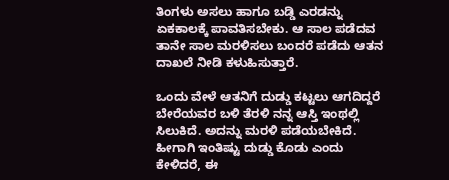ತಿಂಗಳು ಅಸಲು ಹಾಗೂ ಬಡ್ಡಿ ಎರಡನ್ನು ಏಕಕಾಲಕ್ಕೆ ಪಾವತಿಸಬೇಕು. ಆ ಸಾಲ ಪಡೆದವ ತಾನೇ ಸಾಲ ಮರಳಿಸಲು ಬಂದರೆ ಪಡೆದು ಆತನ ದಾಖಲೆ ನೀಡಿ ಕಳುಹಿಸುತ್ತಾರೆ.

ಒಂದು ವೇಳೆ ಆತನಿಗೆ ದುಡ್ಡು ಕಟ್ಟಲು ಆಗದಿದ್ದರೆ ಬೇರೆಯವರ ಬಳಿ ತೆರಳಿ ನನ್ನ ಆಸ್ತಿ ಇಂಥಲ್ಲಿ ಸಿಲುಕಿದೆ. ಅದನ್ನು ಮರಳಿ ಪಡೆಯಬೇಕಿದೆ. ಹೀಗಾಗಿ ಇಂತಿಷ್ಟು ದುಡ್ಡು ಕೊಡು ಎಂದು ಕೇಳಿದರೆ, ಈ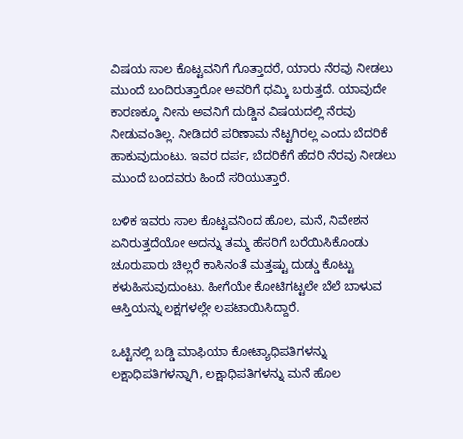ವಿಷಯ ಸಾಲ ಕೊಟ್ಟವನಿಗೆ ಗೊತ್ತಾದರೆ, ಯಾರು ನೆರವು ನೀಡಲು ಮುಂದೆ ಬಂದಿರುತ್ತಾರೋ ಅವರಿಗೆ ಧಮ್ಕಿ ಬರುತ್ತದೆ. ಯಾವುದೇ ಕಾರಣಕ್ಕೂ ನೀನು ಅವನಿಗೆ ದುಡ್ಡಿನ ವಿಷಯದಲ್ಲಿ ನೆರವು ನೀಡುವಂತಿಲ್ಲ. ನೀಡಿದರೆ ಪರಿಣಾಮ ನೆಟ್ಟಗಿರಲ್ಲ ಎಂದು ಬೆದರಿಕೆ ಹಾಕುವುದುಂಟು. ಇವರ ದರ್ಪ, ಬೆದರಿಕೆಗೆ ಹೆದರಿ ನೆರವು ನೀಡಲು ಮುಂದೆ ಬಂದವರು ಹಿಂದೆ ಸರಿಯುತ್ತಾರೆ.

ಬಳಿಕ ಇವರು ಸಾಲ ಕೊಟ್ಟವನಿಂದ ಹೊಲ, ಮನೆ, ನಿವೇಶನ ಏನಿರುತ್ತದೆಯೋ ಅದನ್ನು ತಮ್ಮ ಹೆಸರಿಗೆ ಬರೆಯಿಸಿಕೊಂಡು ಚೂರುಪಾರು ಚಿಲ್ಲರೆ ಕಾಸಿನಂತೆ ಮತ್ತಷ್ಟು ದುಡ್ಡು ಕೊಟ್ಟು ಕಳುಹಿಸುವುದುಂಟು. ಹೀಗೆಯೇ ಕೋಟಿಗಟ್ಟಲೇ ಬೆಲೆ ಬಾಳುವ ಆಸ್ತಿಯನ್ನು ಲಕ್ಷಗಳಲ್ಲೇ ಲಪಟಾಯಿಸಿದ್ದಾರೆ.

ಒಟ್ಟಿನಲ್ಲಿ ಬಡ್ಡಿ ಮಾಫಿಯಾ ಕೋಟ್ಯಾಧಿಪತಿಗಳನ್ನು ಲಕ್ಷಾಧಿಪತಿಗಳನ್ನಾಗಿ, ಲಕ್ಷಾಧಿಪತಿಗಳನ್ನು ಮನೆ ಹೊಲ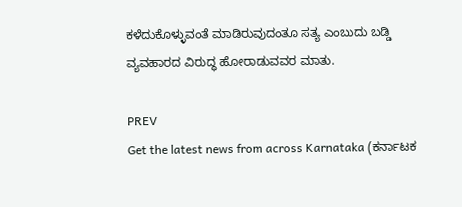ಕಳೆದುಕೊಳ್ಳುವಂತೆ ಮಾಡಿರುವುದಂತೂ ಸತ್ಯ ಎಂಬುದು ಬಡ್ಡಿ ವ್ಯವಹಾರದ ವಿರುದ್ಧ ಹೋರಾಡುವವರ ಮಾತು.

PREV
Get the latest news from across Karnataka (ಕರ್ನಾಟಕ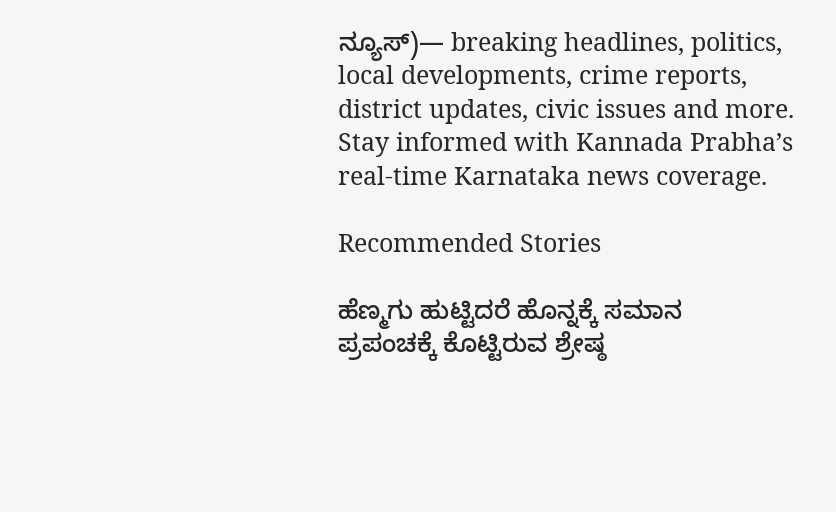ನ್ಯೂಸ್)— breaking headlines, politics, local developments, crime reports, district updates, civic issues and more. Stay informed with Kannada Prabha’s real‑time Karnataka news coverage.

Recommended Stories

ಹೆಣ್ಮಗು ಹುಟ್ಟಿದರೆ ಹೊನ್ನಕ್ಕೆ ಸಮಾನ
ಪ್ರಪಂಚಕ್ಕೆ ಕೊಟ್ಟಿರುವ ಶ್ರೇಷ್ಠ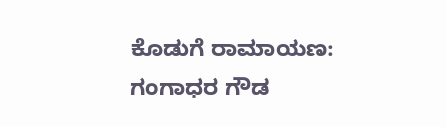ಕೊಡುಗೆ ರಾಮಾಯಣ: ಗಂಗಾಧರ ಗೌಡ